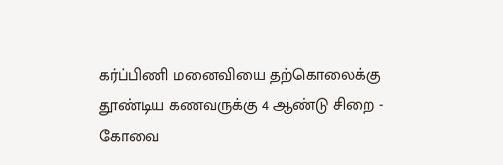கர்ப்பிணி மனைவியை தற்கொலைக்கு தூண்டிய கணவருக்கு 4 ஆண்டு சிறை - கோவை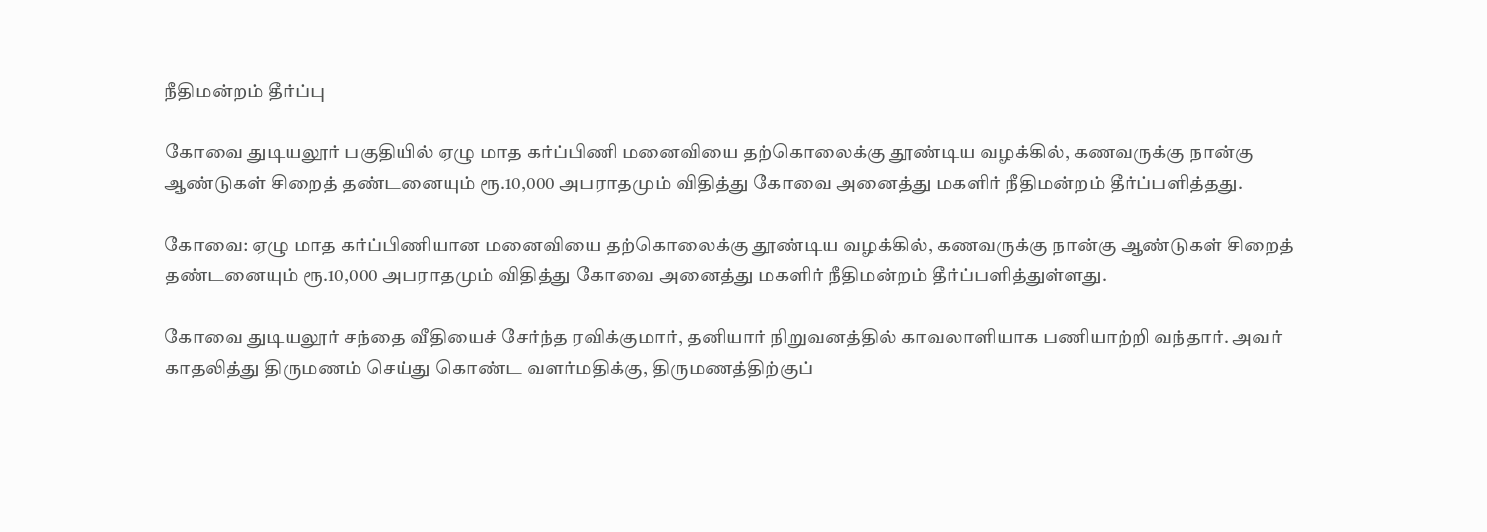நீதிமன்றம் தீர்ப்பு

கோவை துடியலூர் பகுதியில் ஏழு மாத கர்ப்பிணி மனைவியை தற்கொலைக்கு தூண்டிய வழக்கில், கணவருக்கு நான்கு ஆண்டுகள் சிறைத் தண்டனையும் ரூ.10,000 அபராதமும் விதித்து கோவை அனைத்து மகளிர் நீதிமன்றம் தீர்ப்பளித்தது.

கோவை: ஏழு மாத கர்ப்பிணியான மனைவியை தற்கொலைக்கு தூண்டிய வழக்கில், கணவருக்கு நான்கு ஆண்டுகள் சிறைத் தண்டனையும் ரூ.10,000 அபராதமும் விதித்து கோவை அனைத்து மகளிர் நீதிமன்றம் தீர்ப்பளித்துள்ளது.

கோவை துடியலூர் சந்தை வீதியைச் சேர்ந்த ரவிக்குமார், தனியார் நிறுவனத்தில் காவலாளியாக பணியாற்றி வந்தார். அவர் காதலித்து திருமணம் செய்து கொண்ட வளர்மதிக்கு, திருமணத்திற்குப்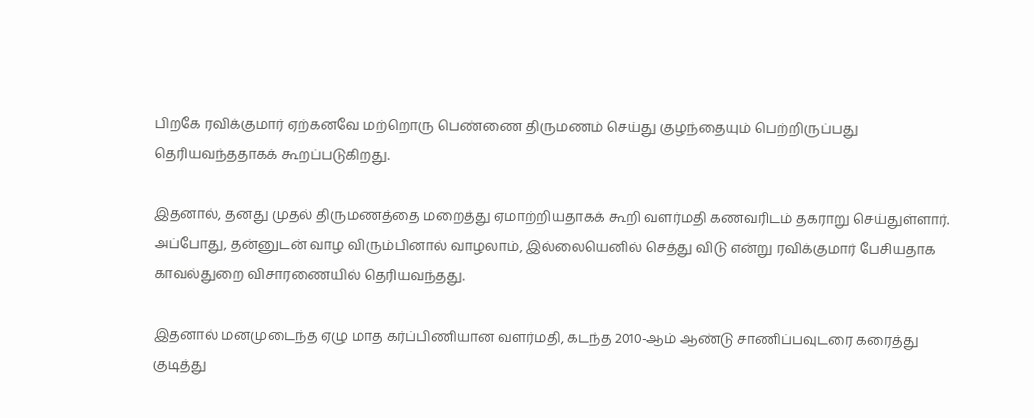பிறகே ரவிக்குமார் ஏற்கனவே மற்றொரு பெண்ணை திருமணம் செய்து குழந்தையும் பெற்றிருப்பது தெரியவந்ததாகக் கூறப்படுகிறது.

இதனால், தனது முதல் திருமணத்தை மறைத்து ஏமாற்றியதாகக் கூறி வளர்மதி கணவரிடம் தகராறு செய்துள்ளார். அப்போது, தன்னுடன் வாழ விரும்பினால் வாழலாம், இல்லையெனில் செத்து விடு என்று ரவிக்குமார் பேசியதாக காவல்துறை விசாரணையில் தெரியவந்தது.

இதனால் மனமுடைந்த ஏழு மாத கர்ப்பிணியான வளர்மதி, கடந்த 2010-ஆம் ஆண்டு சாணிப்பவுடரை கரைத்து குடித்து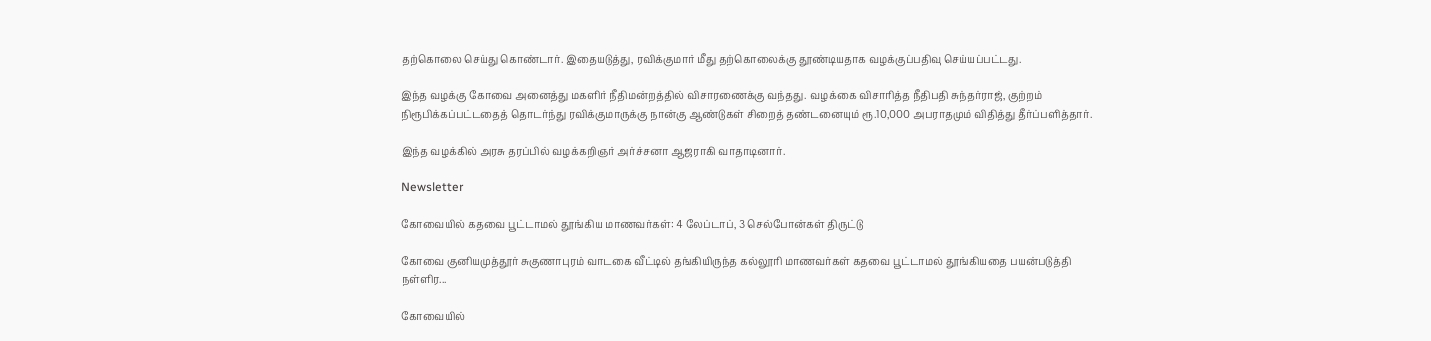தற்கொலை செய்து கொண்டார். இதையடுத்து, ரவிக்குமார் மீது தற்கொலைக்கு தூண்டியதாக வழக்குப்பதிவு செய்யப்பட்டது.

இந்த வழக்கு கோவை அனைத்து மகளிர் நீதிமன்றத்தில் விசாரணைக்கு வந்தது. வழக்கை விசாரித்த நீதிபதி சுந்தர்ராஜ், குற்றம் நிரூபிக்கப்பட்டதைத் தொடர்ந்து ரவிக்குமாருக்கு நான்கு ஆண்டுகள் சிறைத் தண்டனையும் ரூ.10,000 அபராதமும் விதித்து தீர்ப்பளித்தார்.

இந்த வழக்கில் அரசு தரப்பில் வழக்கறிஞர் அர்ச்சனா ஆஜராகி வாதாடினார்.

Newsletter

கோவையில் கதவை பூட்டாமல் தூங்கிய மாணவர்கள்: 4 லேப்டாப், 3 செல்போன்கள் திருட்டு

கோவை குனியமுத்தூர் சுகுணாபுரம் வாடகை வீட்டில் தங்கியிருந்த கல்லூரி மாணவர்கள் கதவை பூட்டாமல் தூங்கியதை பயன்படுத்தி நள்ளிர...

கோவையில்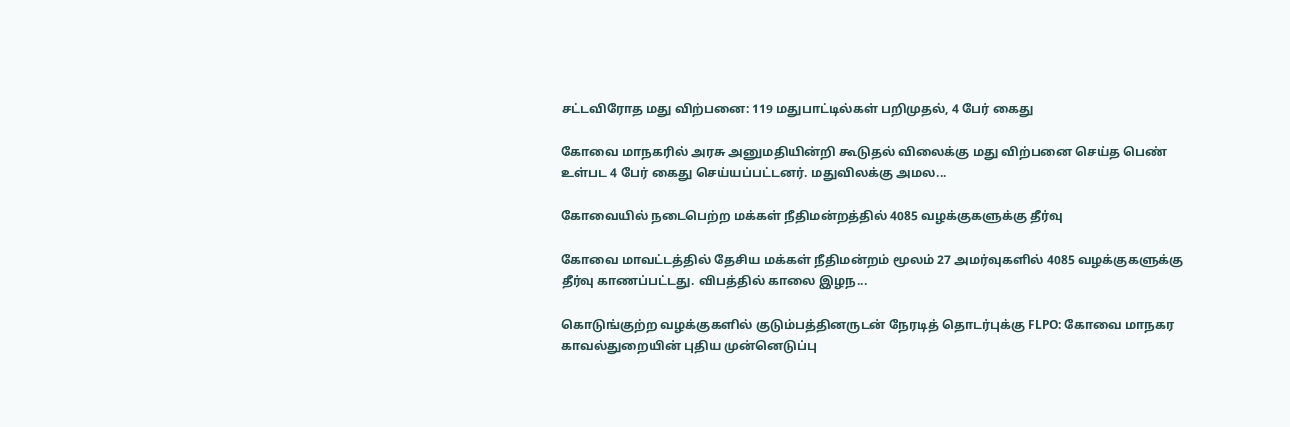சட்டவிரோத மது விற்பனை: 119 மதுபாட்டில்கள் பறிமுதல், 4 பேர் கைது

கோவை மாநகரில் அரசு அனுமதியின்றி கூடுதல் விலைக்கு மது விற்பனை செய்த பெண் உள்பட 4 பேர் கைது செய்யப்பட்டனர். மதுவிலக்கு அமல...

கோவையில் நடைபெற்ற மக்கள் நீதிமன்றத்தில் 4085 வழக்குகளுக்கு தீர்வு

கோவை மாவட்டத்தில் தேசிய மக்கள் நீதிமன்றம் மூலம் 27 அமர்வுகளில் 4085 வழக்குகளுக்கு தீர்வு காணப்பட்டது. விபத்தில் காலை இழந...

கொடுங்குற்ற வழக்குகளில் குடும்பத்தினருடன் நேரடித் தொடர்புக்கு FLPO: கோவை மாநகர காவல்துறையின் புதிய முன்னெடுப்பு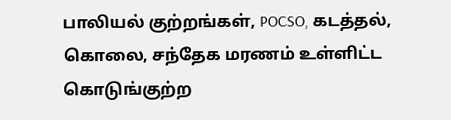பாலியல் குற்றங்கள், POCSO, கடத்தல், கொலை, சந்தேக மரணம் உள்ளிட்ட கொடுங்குற்ற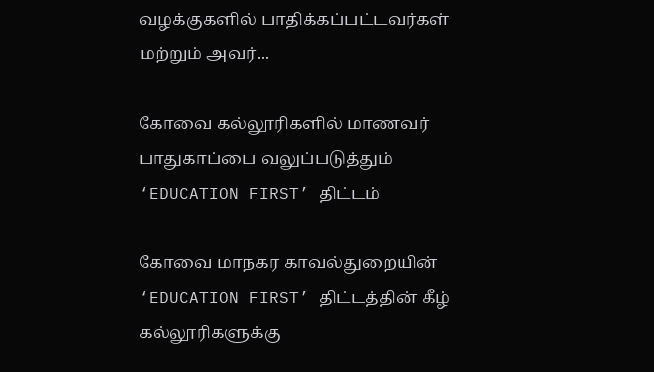வழக்குகளில் பாதிக்கப்பட்டவர்கள் மற்றும் அவர்...

கோவை கல்லூரிகளில் மாணவர் பாதுகாப்பை வலுப்படுத்தும் ‘EDUCATION FIRST’ திட்டம்

கோவை மாநகர காவல்துறையின் ‘EDUCATION FIRST’ திட்டத்தின் கீழ் கல்லூரிகளுக்கு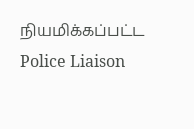நியமிக்கப்பட்ட Police Liaison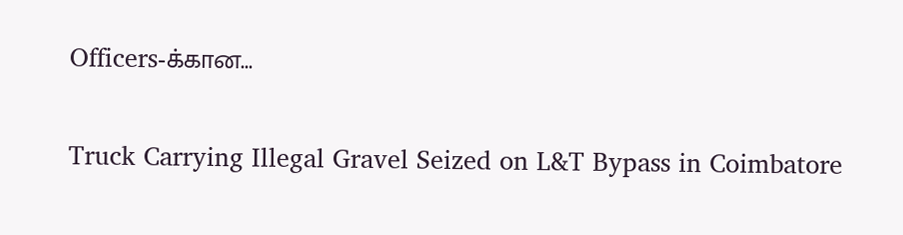Officers-க்கான...

Truck Carrying Illegal Gravel Seized on L&T Bypass in Coimbatore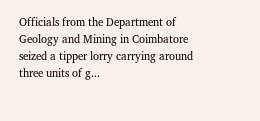Officials from the Department of Geology and Mining in Coimbatore seized a tipper lorry carrying around three units of g...